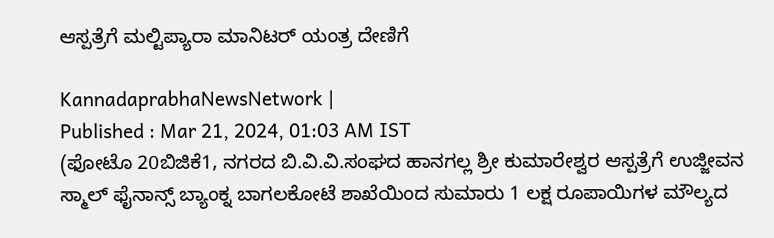ಆಸ್ಪತ್ರೆಗೆ ಮಲ್ಟಿಪ್ಯಾರಾ ಮಾನಿಟರ್ ಯಂತ್ರ ದೇಣಿಗೆ

KannadaprabhaNewsNetwork |
Published : Mar 21, 2024, 01:03 AM IST
(ಫೋಟೊ 20ಬಿಜಿಕೆ1, ನಗರದ ಬಿ.ವಿ.ವಿ.ಸಂಘದ ಹಾನಗಲ್ಲ ಶ್ರೀ ಕುಮಾರೇಶ್ವರ ಆಸ್ಪತ್ರೆಗೆ ಉಜ್ಜೀವನ ಸ್ಮಾಲ್ ಫೈನಾನ್ಸ್ ಬ್ಯಾಂಕ್ನ ಬಾಗಲಕೋಟೆ ಶಾಖೆಯಿಂದ ಸುಮಾರು 1 ಲಕ್ಷ ರೂಪಾಯಿಗಳ ಮೌಲ್ಯದ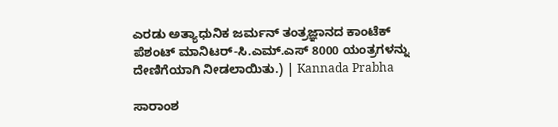ಎರಡು ಅತ್ಯಾಧುನಿಕ ಜರ್ಮನ್ ತಂತ್ರಜ್ಞಾನದ ಕಾಂಟೆಕ್ ಪೆಶಂಟ್ ಮಾನಿಟರ್-ಸಿ.ಎಮ್.ಎಸ್ 8000 ಯಂತ್ರಗಳನ್ನು ದೇಣಿಗೆಯಾಗಿ ನೀಡಲಾಯಿತು.) | Kannada Prabha

ಸಾರಾಂಶ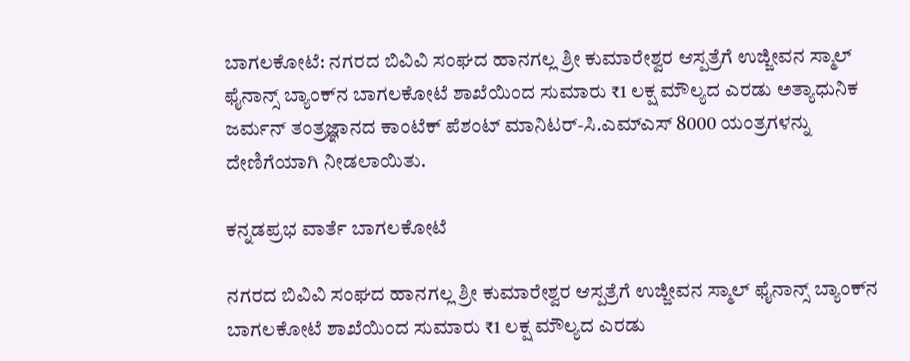ಬಾಗಲಕೋಟೆ: ನಗರದ ಬಿವಿವಿ ಸಂಘದ ಹಾನಗಲ್ಲ ಶ್ರೀ ಕುಮಾರೇಶ್ವರ ಆಸ್ಪತ್ರೆಗೆ ಉಜ್ಜೀವನ ಸ್ಮಾಲ್ ಫೈನಾನ್ಸ್ ಬ್ಯಾಂಕ್‌ನ ಬಾಗಲಕೋಟೆ ಶಾಖೆಯಿಂದ ಸುಮಾರು ₹1 ಲಕ್ಷ ಮೌಲ್ಯದ ಎರಡು ಅತ್ಯಾಧುನಿಕ ಜರ್ಮನ್ ತಂತ್ರಜ್ಞಾನದ ಕಾಂಟೆಕ್ ಪೆಶಂಟ್ ಮಾನಿಟರ್-ಸಿ.ಎಮ್ಎಸ್ 8000 ಯಂತ್ರಗಳನ್ನು ದೇಣಿಗೆಯಾಗಿ ನೀಡಲಾಯಿತು.

ಕನ್ನಡಪ್ರಭ ವಾರ್ತೆ ಬಾಗಲಕೋಟೆ

ನಗರದ ಬಿವಿವಿ ಸಂಘದ ಹಾನಗಲ್ಲ ಶ್ರೀ ಕುಮಾರೇಶ್ವರ ಆಸ್ಪತ್ರೆಗೆ ಉಜ್ಜೀವನ ಸ್ಮಾಲ್ ಫೈನಾನ್ಸ್ ಬ್ಯಾಂಕ್‌ನ ಬಾಗಲಕೋಟೆ ಶಾಖೆಯಿಂದ ಸುಮಾರು ₹1 ಲಕ್ಷ ಮೌಲ್ಯದ ಎರಡು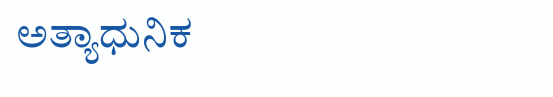ಅತ್ಯಾಧುನಿಕ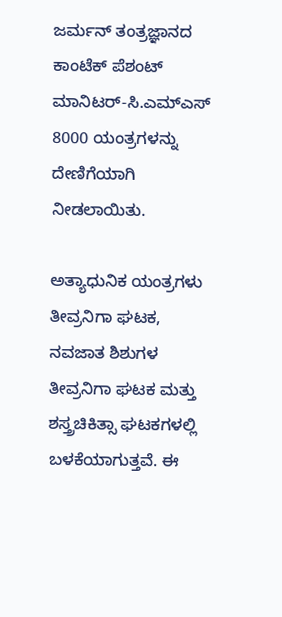ಜರ್ಮನ್ ತಂತ್ರಜ್ಞಾನದ ಕಾಂಟೆಕ್ ಪೆಶಂಟ್ ಮಾನಿಟರ್-ಸಿ.ಎಮ್ಎಸ್ 8000 ಯಂತ್ರಗಳನ್ನು ದೇಣಿಗೆಯಾಗಿ ನೀಡಲಾಯಿತು.

ಅತ್ಯಾಧುನಿಕ ಯಂತ್ರಗಳು ತೀವ್ರನಿಗಾ ಘಟಕ, ನವಜಾತ ಶಿಶುಗಳ ತೀವ್ರನಿಗಾ ಘಟಕ ಮತ್ತು ಶಸ್ತ್ರಚಿಕಿತ್ಸಾ ಘಟಕಗಳಲ್ಲಿ ಬಳಕೆಯಾಗುತ್ತವೆ. ಈ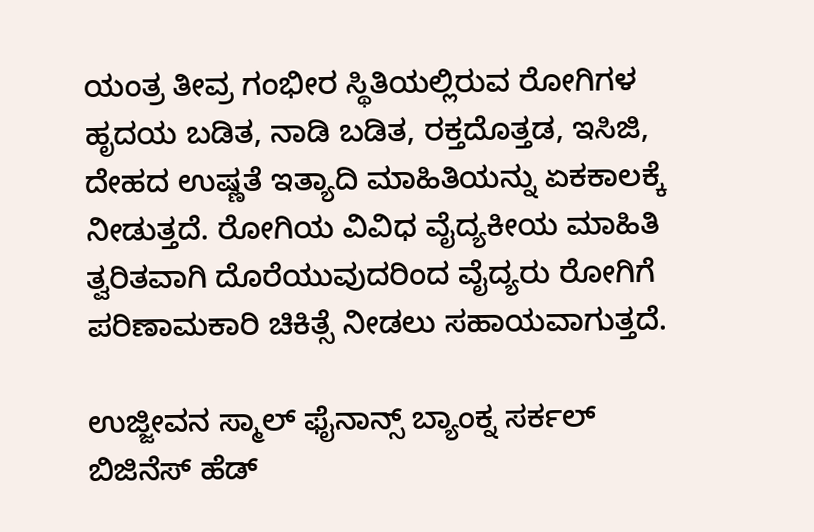ಯಂತ್ರ ತೀವ್ರ ಗಂಭೀರ ಸ್ಥಿತಿಯಲ್ಲಿರುವ ರೋಗಿಗಳ ಹೃದಯ ಬಡಿತ, ನಾಡಿ ಬಡಿತ, ರಕ್ತದೊತ್ತಡ, ಇಸಿಜಿ, ದೇಹದ ಉಷ್ಣತೆ ಇತ್ಯಾದಿ ಮಾಹಿತಿಯನ್ನು ಏಕಕಾಲಕ್ಕೆ ನೀಡುತ್ತದೆ. ರೋಗಿಯ ವಿವಿಧ ವೈದ್ಯಕೀಯ ಮಾಹಿತಿ ತ್ವರಿತವಾಗಿ ದೊರೆಯುವುದರಿಂದ ವೈದ್ಯರು ರೋಗಿಗೆ ಪರಿಣಾಮಕಾರಿ ಚಿಕಿತ್ಸೆ ನೀಡಲು ಸಹಾಯವಾಗುತ್ತದೆ.

ಉಜ್ಜೀವನ ಸ್ಮಾಲ್ ಫೈನಾನ್ಸ್ ಬ್ಯಾಂಕ್ನ ಸರ್ಕಲ್ ಬಿಜಿನೆಸ್ ಹೆಡ್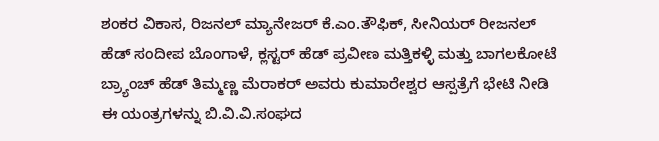ಶಂಕರ ವಿಕಾಸ, ರಿಜನಲ್ ಮ್ಯಾನೇಜರ್ ಕೆ.ಎಂ.ತೌಫಿಕ್, ಸೀನಿಯರ್ ರೀಜನಲ್ ಹೆಡ್ ಸಂದೀಪ ಬೊಂಗಾಳೆ, ಕ್ಲಸ್ಟರ್ ಹೆಡ್ ಪ್ರವೀಣ ಮತ್ತಿಕಳ್ಳಿ ಮತ್ತು ಬಾಗಲಕೋಟೆ ಬ್ರ್ಯಾಂಚ್ ಹೆಡ್ ತಿಮ್ಮಣ್ಣ ಮೆರಾಕರ್ ಅವರು ಕುಮಾರೇಶ್ವರ ಆಸ್ಪತ್ರೆಗೆ ಭೇಟಿ ನೀಡಿ ಈ ಯಂತ್ರಗಳನ್ನು ಬಿ.ವಿ.ವಿ.ಸಂಘದ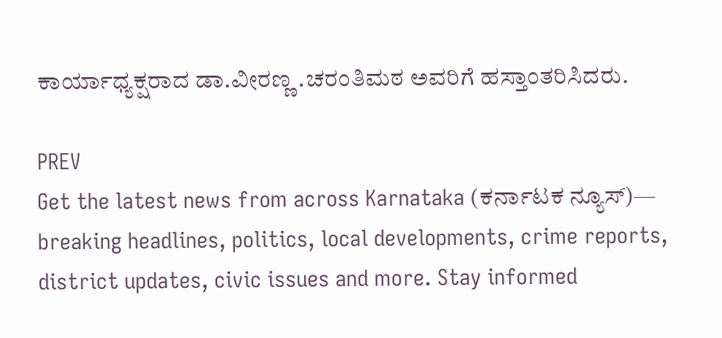ಕಾರ್ಯಾಧ್ಯಕ್ಷರಾದ ಡಾ.ವೀರಣ್ಣ .ಚರಂತಿಮಠ ಅವರಿಗೆ ಹಸ್ತಾಂತರಿಸಿದರು.

PREV
Get the latest news from across Karnataka (ಕರ್ನಾಟಕ ನ್ಯೂಸ್)— breaking headlines, politics, local developments, crime reports, district updates, civic issues and more. Stay informed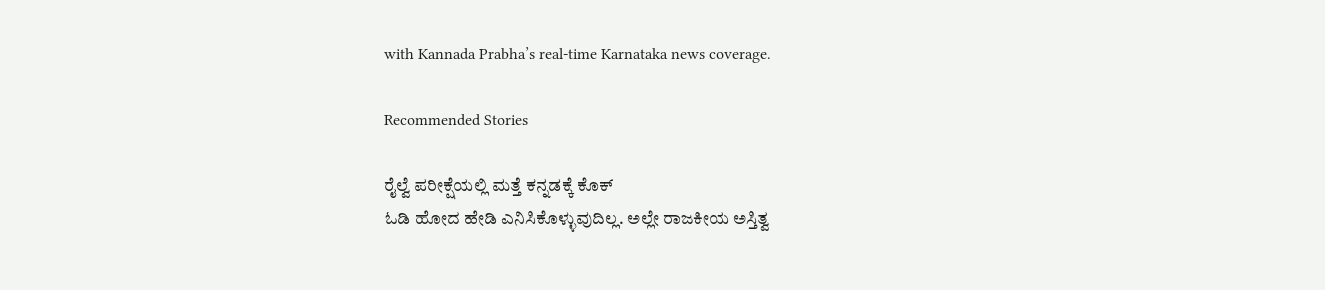with Kannada Prabha’s real‑time Karnataka news coverage.

Recommended Stories

ರೈಲ್ವೆ ಪರೀಕ್ಷೆಯಲ್ಲಿ ಮತ್ತೆ ಕನ್ನಡಕ್ಕೆ ಕೊಕ್
ಓಡಿ ಹೋದ ಹೇಡಿ ಎನಿಸಿಕೊಳ್ಳುವುದಿಲ್ಲ. ಅಲ್ಲೇ ರಾಜಕೀಯ ಅಸ್ತಿತ್ವ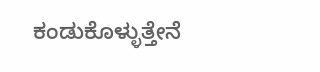ಕಂಡುಕೊಳ್ಳುತ್ತೇನೆ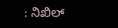: ನಿಖಿಲ್‌